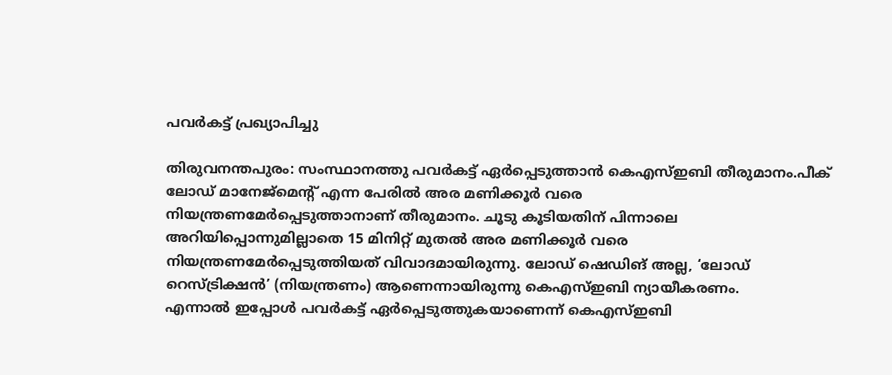പവര്‍കട്ട് പ്രഖ്യാപിച്ചു

തിരുവനന്തപുരം: സംസ്ഥാനത്തു പവര്‍കട്ട് ഏര്‍പ്പെടുത്താന്‍ കെഎസ്ഇബി തീരുമാനം.പീക് ലോഡ് മാനേജ്‌മെന്റ് എന്ന പേരില്‍ അര മണിക്കൂര്‍ വരെ
നിയന്ത്രണമേര്‍പ്പെടുത്താനാണ് തീരുമാനം. ചൂടു കൂടിയതിന് പിന്നാലെ
അറിയിപ്പൊന്നുമില്ലാതെ 15 മിനിറ്റ് മുതല്‍ അര മണിക്കൂര്‍ വരെ
നിയന്ത്രണമേര്‍പ്പെടുത്തിയത് വിവാദമായിരുന്നു. ലോഡ് ഷെഡിങ് അല്ല, ‘ലോഡ്
റെസ്ട്രിക്ഷന്‍’ (നിയന്ത്രണം) ആണെന്നായിരുന്നു കെഎസ്ഇബി ന്യായീകരണം.
എന്നാല്‍ ഇപ്പോള്‍ പവര്‍കട്ട് ഏര്‍പ്പെടുത്തുകയാണെന്ന് കെഎസ്ഇബി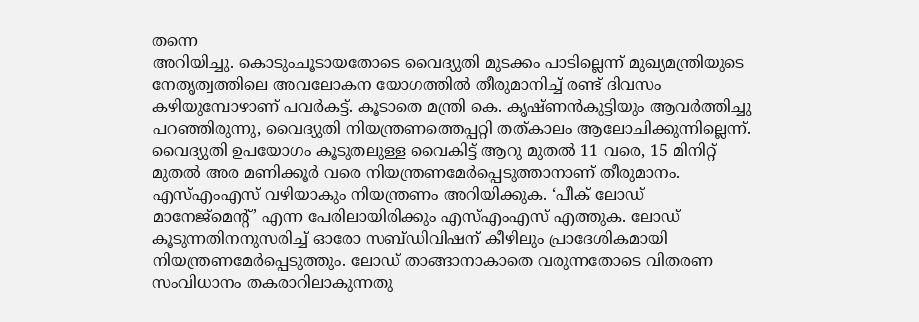തന്നെ
അറിയിച്ചു. കൊടുംചൂടായതോടെ വൈദ്യുതി മുടക്കം പാടില്ലെന്ന് മുഖ്യമന്ത്രിയുടെ
നേതൃത്വത്തിലെ അവലോകന യോഗത്തില്‍ തീരുമാനിച്ച് രണ്ട് ദിവസം കഴിയുമ്പോഴാണ് പവര്‍കട്ട്. കൂടാതെ മന്ത്രി കെ. കൃഷ്ണന്‍കുട്ടിയും ആവര്‍ത്തിച്ചു
പറഞ്ഞിരുന്നു, വൈദ്യുതി നിയന്ത്രണത്തെപ്പറ്റി തത്കാലം ആലോചിക്കുന്നില്ലെന്ന്. വൈദ്യുതി ഉപയോഗം കൂടുതലുള്ള വൈകിട്ട് ആറു മുതല്‍ 11 വരെ, 15 മിനിറ്റ് മുതല്‍ അര മണിക്കൂര്‍ വരെ നിയന്ത്രണമേര്‍പ്പെടുത്താനാണ് തീരുമാനം. എസ്എംഎസ് വഴിയാകും നിയന്ത്രണം അറിയിക്കുക. ‘പീക് ലോഡ് മാനേജ്‌മെന്റ്’ എന്ന പേരിലായിരിക്കും എസ്എംഎസ് എത്തുക. ലോഡ് കൂടുന്നതിനനുസരിച്ച് ഓരോ സബ്ഡിവിഷന് കീഴിലും പ്രാദേശികമായി നിയന്ത്രണമേര്‍പ്പെടുത്തും. ലോഡ് താങ്ങാനാകാതെ വരുന്നതോടെ വിതരണ സംവിധാനം തകരാറിലാകുന്നതു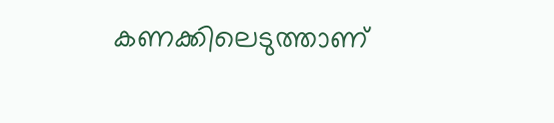കണക്കിലെടുത്താണ്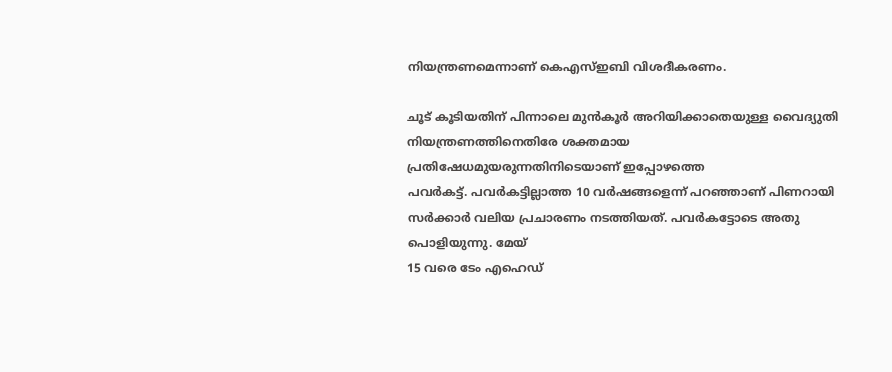നിയന്ത്രണമെന്നാണ് കെഎസ്ഇബി വിശദീകരണം.

ചൂട് കൂടിയതിന് പിന്നാലെ മുന്‍കൂര്‍ അറിയിക്കാതെയുള്ള വൈദ്യുതി നിയന്ത്രണത്തിനെതിരേ ശക്തമായ പ്രതിഷേധമുയരുന്നതിനിടെയാണ് ഇപ്പോഴത്തെ
പവര്‍കട്ട്. പവര്‍കട്ടില്ലാത്ത 10 വര്‍ഷങ്ങളെന്ന് പറഞ്ഞാണ് പിണറായി
സര്‍ക്കാര്‍ വലിയ പ്രചാരണം നടത്തിയത്. പവര്‍കട്ടോടെ അതു പൊളിയുന്നു. മേയ്
15 വരെ ടേം എഹെഡ്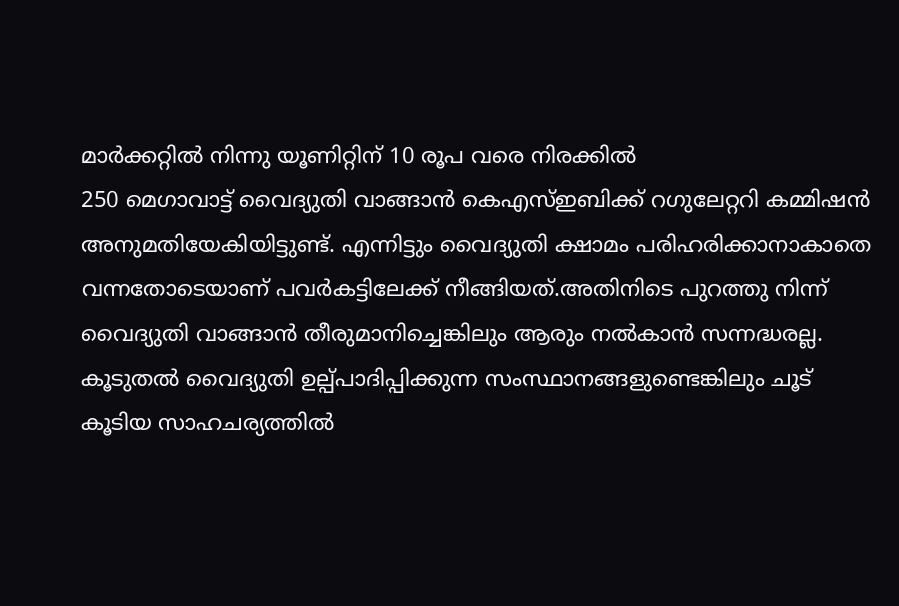മാര്‍ക്കറ്റില്‍ നിന്നു യൂണിറ്റിന് 10 രൂപ വരെ നിരക്കില്‍
250 മെഗാവാട്ട് വൈദ്യുതി വാങ്ങാന്‍ കെഎസ്ഇബിക്ക് റഗുലേറ്ററി കമ്മിഷന്‍
അനുമതിയേകിയിട്ടുണ്ട്. എന്നിട്ടും വൈദ്യുതി ക്ഷാമം പരിഹരിക്കാനാകാതെ
വന്നതോടെയാണ് പവര്‍കട്ടിലേക്ക് നീങ്ങിയത്.അതിനിടെ പുറത്തു നിന്ന്
വൈദ്യുതി വാങ്ങാന്‍ തീരുമാനിച്ചെങ്കിലും ആരും നല്‍കാന്‍ സന്നദ്ധരല്ല.
കൂടുതല്‍ വൈദ്യുതി ഉല്പ്പാദിപ്പിക്കുന്ന സംസ്ഥാനങ്ങളുണ്ടെങ്കിലും ചൂട്
കൂടിയ സാഹചര്യത്തില്‍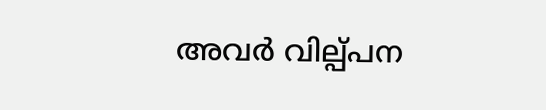അവര്‍ വില്പ്പന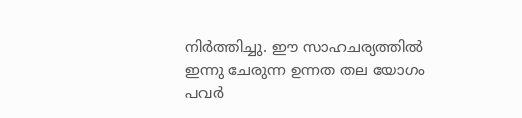നിര്‍ത്തിച്ചു. ഈ സാഹചര്യത്തില്‍
ഇന്നു ചേരുന്ന ഉന്നത തല യോഗം പവര്‍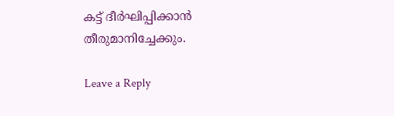കട്ട് ദീര്‍ഘിപ്പിക്കാന്‍ തീരുമാനിച്ചേക്കും.

Leave a Reply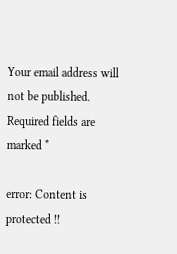Your email address will not be published. Required fields are marked *

error: Content is protected !!